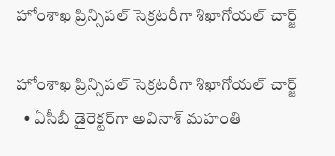హోంశాఖ ప్రిన్సిపల్ సెక్రటరీగా శిఖాగోయల్ చార్జ్‌‌‌‌

హోంశాఖ ప్రిన్సిపల్ సెక్రటరీగా శిఖాగోయల్ చార్జ్‌‌‌‌
  • ఏసీబీ డైరెక్టర్‌‌‌‌‌‌‌‌గా అవినాశ్ మహంతి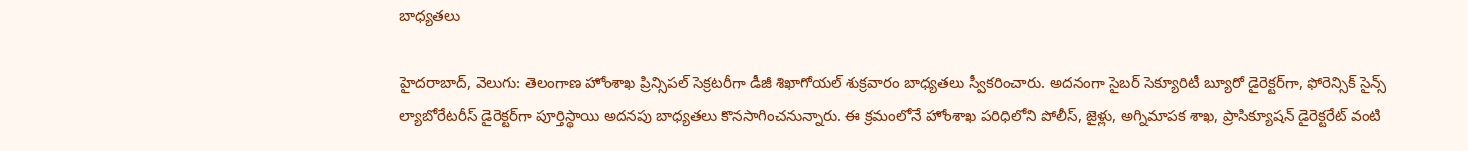బాధ్యతలు

హైదరాబాద్‌‌‌‌, వెలుగు: తెలంగాణ హోంశాఖ ప్రిన్సిపల్ సెక్రటరీగా డీజీ శిఖాగోయల్‌‌‌‌ శుక్రవారం బాధ్యతలు స్వీకరించారు. అదనంగా సైబర్ సెక్యూరిటీ బ్యూరో డైరెక్టర్‌‌‌‌గా, ఫోరెన్సిక్ సైన్స్ ల్యాబోరేటరీస్‌‌‌‌ డైరెక్టర్‌‌‌‌‌‌‌‌గా పూర్తిస్థాయి అదనపు బాధ్యతలు కొనసాగించనున్నారు. ఈ క్రమంలోనే హోంశాఖ పరిధిలోని పోలీస్, జైళ్లు, అగ్నిమాపక శాఖ, ప్రాసిక్యూషన్ డైరెక్టరేట్ వంటి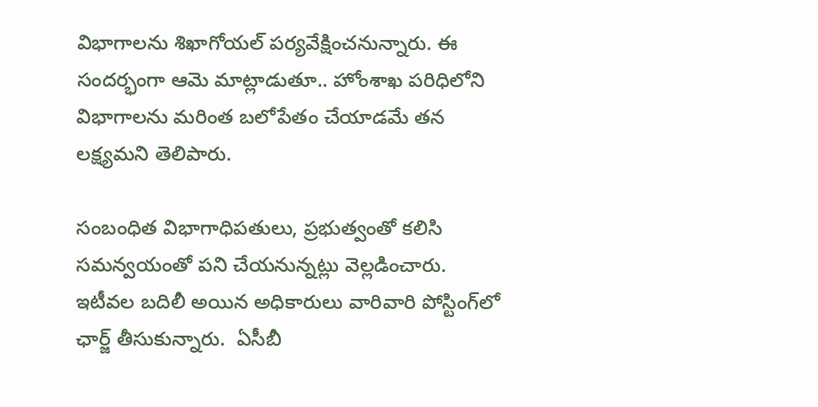విభాగాలను శిఖాగోయల్‌‌‌‌ పర్యవేక్షించనున్నారు. ఈ సందర్భంగా ఆమె మాట్లాడుతూ.. హోంశాఖ పరిధిలోని విభాగాలను మరింత బలోపేతం చేయాడమే తన లక్ష్యమని తెలిపారు.

సంబంధిత విభాగాధిపతులు, ప్రభుత్వంతో కలిసి సమన్వయంతో పని చేయనున్నట్లు వెల్లడించారు. ఇటీవల బదిలీ అయిన అధికారులు వారివారి పోస్టింగ్‌‌‌‌లో ఛార్జ్‌‌‌‌ తీసుకున్నారు.  ఏసీబీ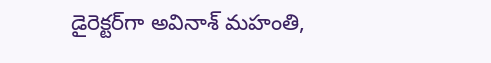డైరెక్టర్‌‌‌‌‌‌‌‌గా అవినాశ్ మహంతి,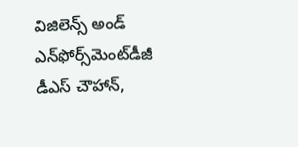విజిలెన్స్ అండ్ ఎన్‌‌‌‌ఫోర్స్‌‌‌‌మెంట్‌‌‌‌డీజీ డీఎస్ చౌహాన్‌‌‌‌,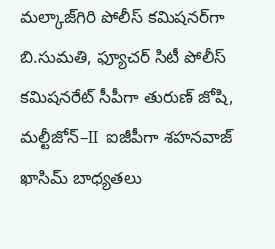మల్కాజ్‌‌‌‌గిరి పోలీస్ కమిషనర్‌‌‌‌‌‌‌‌గా బి.సుమతి, ఫ్యూచర్ సిటీ పోలీస్ కమిషనరేట్ సీపీగా తురుణ్ జోషి, మల్టీజోన్‌‌‌‌–II  ఐజీపీగా శహనవాజ్ ఖాసిమ్‌‌‌‌ బాధ్యతలు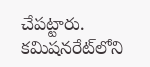చేపట్టారు. కమిషనరేట్‌‌‌‌లోని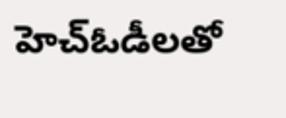హెచ్‌‌‌‌ఓడీలతో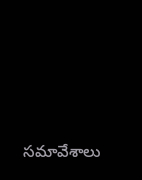సమావేశాలు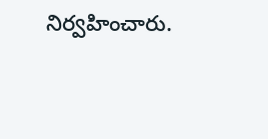నిర్వహించారు.